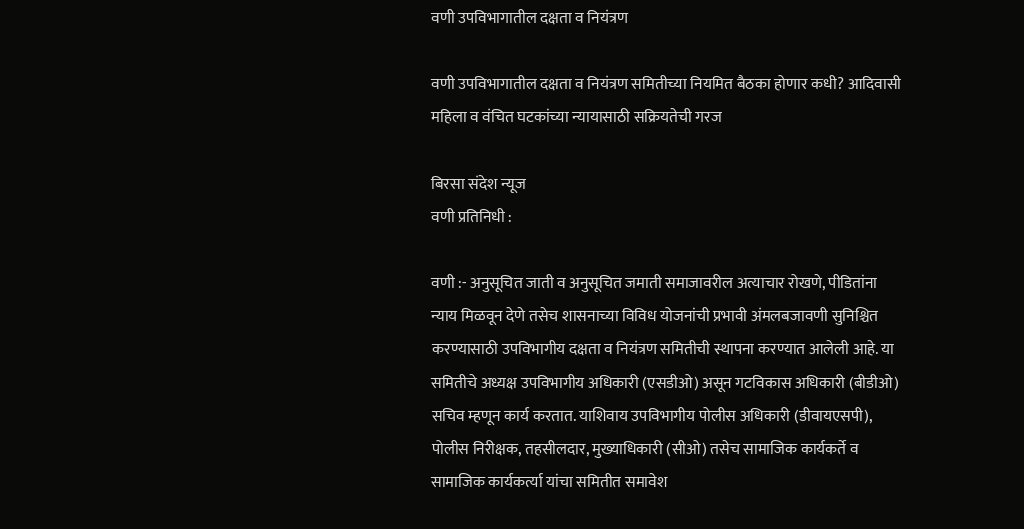वणी उपविभागातील दक्षता व नियंत्रण

वणी उपविभागातील दक्षता व नियंत्रण समितीच्या नियमित बैठका होणार कधी? आदिवासी महिला व वंचित घटकांच्या न्यायासाठी सक्रियतेची गरज

बिरसा संदेश न्यूज
वणी प्रतिनिधी :

वणी :- अनुसूचित जाती व अनुसूचित जमाती समाजावरील अत्याचार रोखणे, पीडितांना न्याय मिळवून देणे तसेच शासनाच्या विविध योजनांची प्रभावी अंमलबजावणी सुनिश्चित करण्यासाठी उपविभागीय दक्षता व नियंत्रण समितीची स्थापना करण्यात आलेली आहे. या समितीचे अध्यक्ष उपविभागीय अधिकारी (एसडीओ) असून गटविकास अधिकारी (बीडीओ) सचिव म्हणून कार्य करतात. याशिवाय उपविभागीय पोलीस अधिकारी (डीवायएसपी), पोलीस निरीक्षक, तहसीलदार, मुख्याधिकारी (सीओ) तसेच सामाजिक कार्यकर्ते व सामाजिक कार्यकर्त्या यांचा समितीत समावेश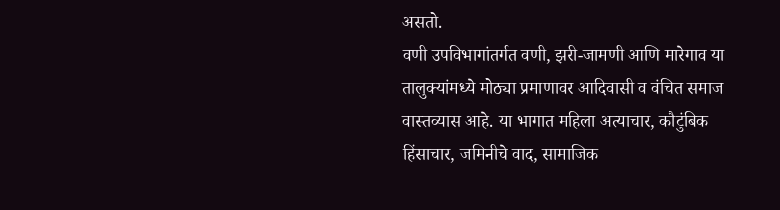असतो.
वणी उपविभागांतर्गत वणी, झरी-जामणी आणि मारेगाव या तालुक्यांमध्ये मोठ्या प्रमाणावर आदिवासी व वंचित समाज वास्तव्यास आहे. या भागात महिला अत्याचार, कौटुंबिक हिंसाचार, जमिनीचे वाद, सामाजिक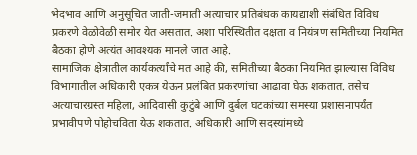भेदभाव आणि अनुसूचित जाती-जमाती अत्याचार प्रतिबंधक कायद्याशी संबंधित विविध प्रकरणे वेळोवेळी समोर येत असतात. अशा परिस्थितीत दक्षता व नियंत्रण समितीच्या नियमित बैठका होणे अत्यंत आवश्यक मानले जात आहे.
सामाजिक क्षेत्रातील कार्यकर्त्यांचे मत आहे की, समितीच्या बैठका नियमित झाल्यास विविध विभागातील अधिकारी एकत्र येऊन प्रलंबित प्रकरणांचा आढावा घेऊ शकतात. तसेच अत्याचारग्रस्त महिला, आदिवासी कुटुंबे आणि दुर्बल घटकांच्या समस्या प्रशासनापर्यंत प्रभावीपणे पोहोचविता येऊ शकतात. अधिकारी आणि सदस्यांमध्ये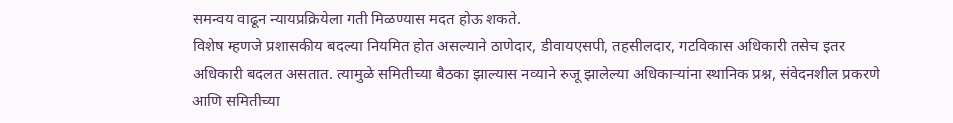समन्वय वाढून न्यायप्रक्रियेला गती मिळण्यास मदत होऊ शकते.
विशेष म्हणजे प्रशासकीय बदल्या नियमित होत असल्याने ठाणेदार, डीवायएसपी, तहसीलदार, गटविकास अधिकारी तसेच इतर अधिकारी बदलत असतात. त्यामुळे समितीच्या बैठका झाल्यास नव्याने रुजू झालेल्या अधिकाऱ्यांना स्थानिक प्रश्न, संवेदनशील प्रकरणे आणि समितीच्या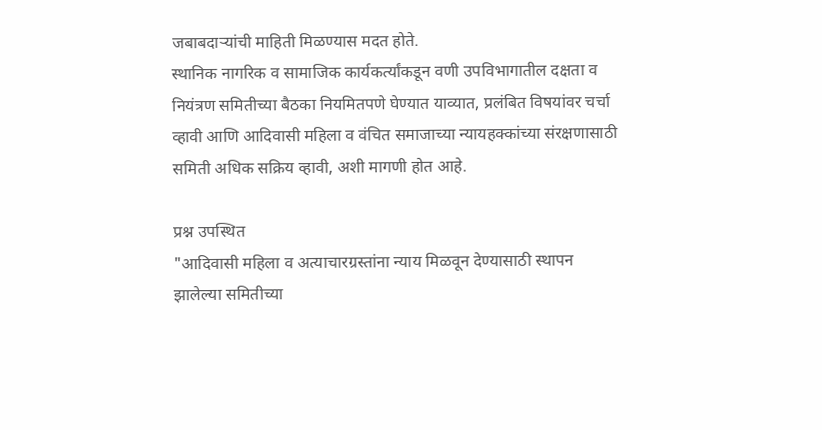जबाबदाऱ्यांची माहिती मिळण्यास मदत होते.
स्थानिक नागरिक व सामाजिक कार्यकर्त्यांकडून वणी उपविभागातील दक्षता व नियंत्रण समितीच्या बैठका नियमितपणे घेण्यात याव्यात, प्रलंबित विषयांवर चर्चा व्हावी आणि आदिवासी महिला व वंचित समाजाच्या न्यायहक्कांच्या संरक्षणासाठी समिती अधिक सक्रिय व्हावी, अशी मागणी होत आहे.

प्रश्न उपस्थित
"आदिवासी महिला व अत्याचारग्रस्तांना न्याय मिळवून देण्यासाठी स्थापन झालेल्या समितीच्या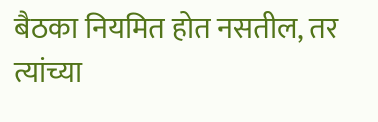बैठका नियमित होत नसतील, तर त्यांच्या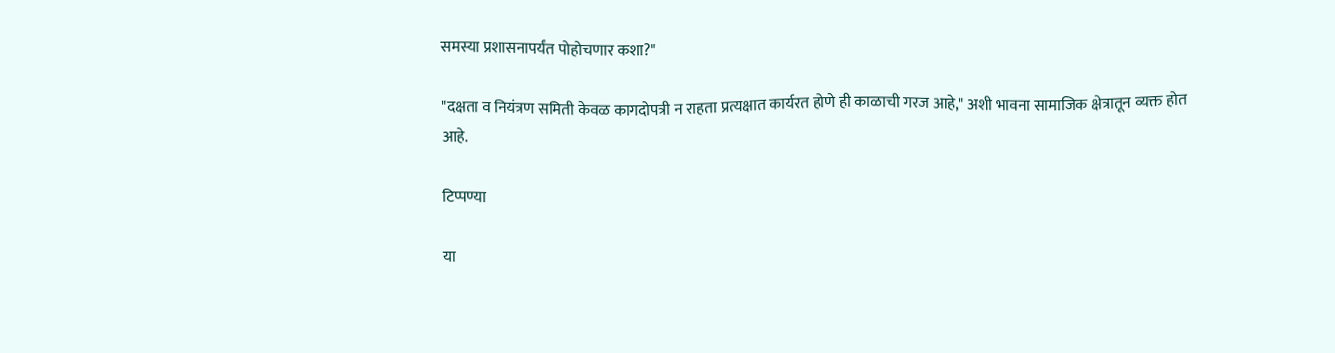समस्या प्रशासनापर्यंत पोहोचणार कशा?"

"दक्षता व नियंत्रण समिती केवळ कागदोपत्री न राहता प्रत्यक्षात कार्यरत होणे ही काळाची गरज आहे," अशी भावना सामाजिक क्षेत्रातून व्यक्त होत आहे.

टिप्पण्या

या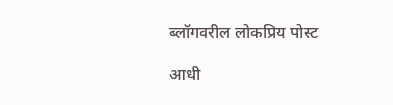ब्लॉगवरील लोकप्रिय पोस्ट

आधी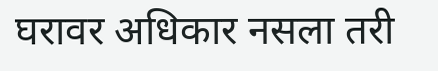घरावर अधिकार नसला तरी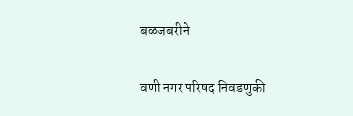बळजबरीने

वणी नगर परिषद निवडणुकी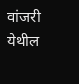वांजरी येथील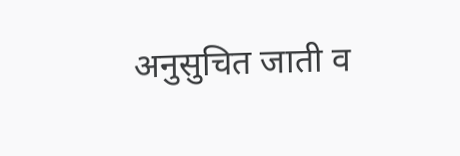अनुसुचित जाती व